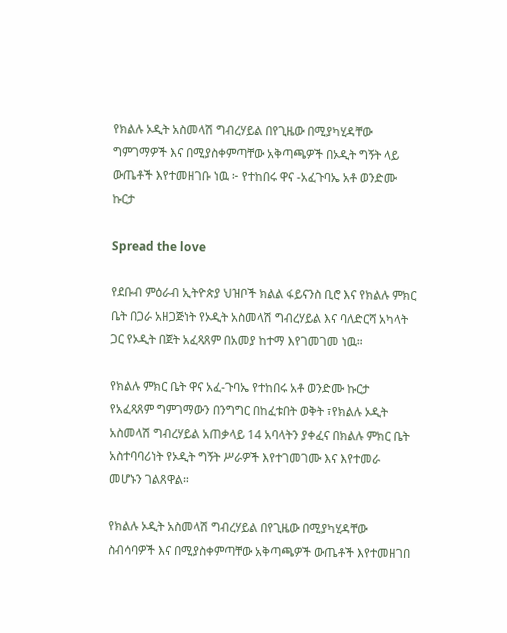የክልሉ ኦዲት አስመላሽ ግብረሃይል በየጊዜው በሚያካሂዳቸው ግምገማዎች እና በሚያስቀምጣቸው አቅጣጫዎች በኦዲት ግኝት ላይ ውጤቶች እየተመዘገቡ ነዉ ፦ የተከበሩ ዋና -አፈጉባኤ አቶ ወንድሙ ኩርታ

Spread the love

የደቡብ ምዕራብ ኢትዮጵያ ህዝቦች ክልል ፋይናንስ ቢሮ እና የክልሉ ምክር ቤት በጋራ አዘጋጅነት የኦዲት አስመላሽ ግብረሃይል እና ባለድርሻ አካላት ጋር የኦዲት በጀት አፈጻጸም በአመያ ከተማ እየገመገመ ነዉ።

የክልሉ ምክር ቤት ዋና አፈ-ጉባኤ የተከበሩ አቶ ወንድሙ ኩርታ የአፈጻጸም ግምገማውን በንግግር በከፈቱበት ወቅት ፣የክልሉ ኦዲት አስመላሽ ግብረሃይል አጠቃላይ 14 አባላትን ያቀፈና በክልሉ ምክር ቤት አስተባባሪነት የኦዲት ግኝት ሥራዎች እየተገመገሙ እና እየተመራ መሆኑን ገልጸዋል።

የክልሉ ኦዲት አስመላሽ ግብረሃይል በየጊዜው በሚያካሂዳቸው ስብሳባዎች እና በሚያስቀምጣቸው አቅጣጫዎች ውጤቶች እየተመዘገበ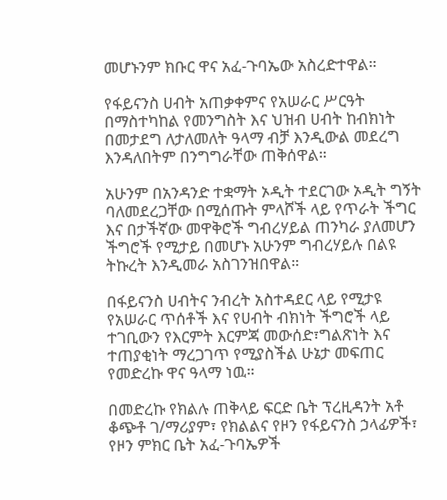መሆኑንም ክቡር ዋና አፈ-ጉባኤው አስረድተዋል።

የፋይናንስ ሀብት አጠቃቀምና የአሠራር ሥርዓት በማስተካከል የመንግስት እና ህዝብ ሀብት ከብክነት በመታደግ ለታለመለት ዓላማ ብቻ እንዲውል መደረግ እንዳለበትም በንግግራቸው ጠቅሰዋል።

አሁንም በአንዳንድ ተቋማት ኦዲት ተደርገው ኦዲት ግኝት ባለመደረጋቸው በሚሰጡት ምላሾች ላይ የጥራት ችግር እና በታችኛው መዋቅሮች ግብረሃይል ጠንካራ ያለመሆን ችግሮች የሚታይ በመሆኑ አሁንም ግብረሃይሉ በልዩ ትኩረት እንዲመራ አስገንዝበዋል።

በፋይናንስ ሀብትና ንብረት አስተዳደር ላይ የሚታዩ የአሠራር ጥሰቶች እና የሀብት ብክነት ችግሮች ላይ ተገቢውን የእርምት እርምጃ መውሰድ፣ግልጽነት እና ተጠያቂነት ማረጋገጥ የሚያስችል ሁኔታ መፍጠር የመድረኩ ዋና ዓላማ ነዉ።

በመድረኩ የክልሉ ጠቅላይ ፍርድ ቤት ፕረዚዳንት አቶ ቆጭቶ ገ/ማሪያም፣ የክልልና የዞን የፋይናንስ ኃላፊዎች፣ የዞን ምክር ቤት አፈ-ጉባኤዎች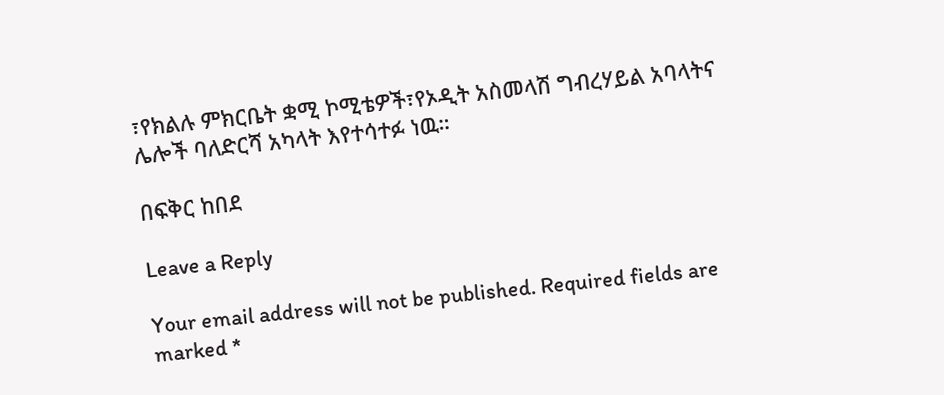፣የክልሉ ምክርቤት ቋሚ ኮሚቴዎች፣የኦዲት አስመላሽ ግብረሃይል አባላትና ሌሎች ባለድርሻ አካላት እየተሳተፉ ነዉ።

በፍቅር ከበደ

Leave a Reply

Your email address will not be published. Required fields are marked *